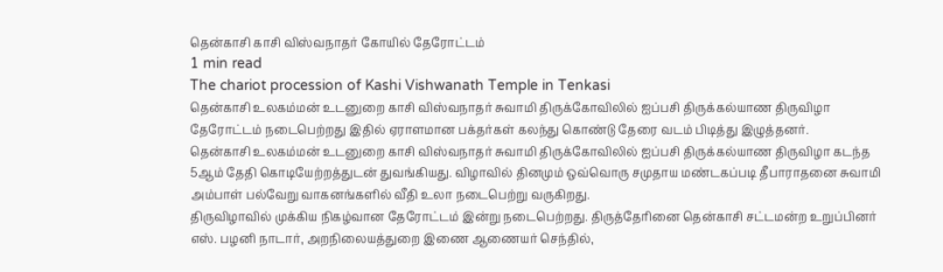தென்காசி காசி விஸ்வநாதர் கோயில் தேரோட்டம்
1 min read
The chariot procession of Kashi Vishwanath Temple in Tenkasi
தென்காசி உலகம்மன் உடனுறை காசி விஸ்வநாதர் சுவாமி திருக்கோவிலில் ஐப்பசி திருக்கல்யாண திருவிழா தேரோட்டம் நடைபெற்றது இதில் ஏராளமான பக்தர்கள் கலந்து கொண்டு தேரை வடம் பிடித்து இழுத்தனர்.
தென்காசி உலகம்மன் உடனுறை காசி விஸ்வநாதர் சுவாமி திருக்கோவிலில் ஐப்பசி திருக்கல்யாண திருவிழா கடந்த 5ஆம் தேதி கொடியேற்றத்துடன் துவங்கியது. விழாவில் தினமும் ஒவ்வொரு சமுதாய மண்டகப்படி தீபாராதனை சுவாமி அம்பாள் பல்வேறு வாகனங்களில் வீதி உலா நடைபெற்று வருகிறது.
திருவிழாவில் முக்கிய நிகழ்வான தேரோட்டம் இன்று நடைபெற்றது. திருத்தேரினை தென்காசி சட்டமன்ற உறுப்பினர் எஸ். பழனி நாடார், அறநிலையத்துறை இணை ஆணையர் செந்தில்,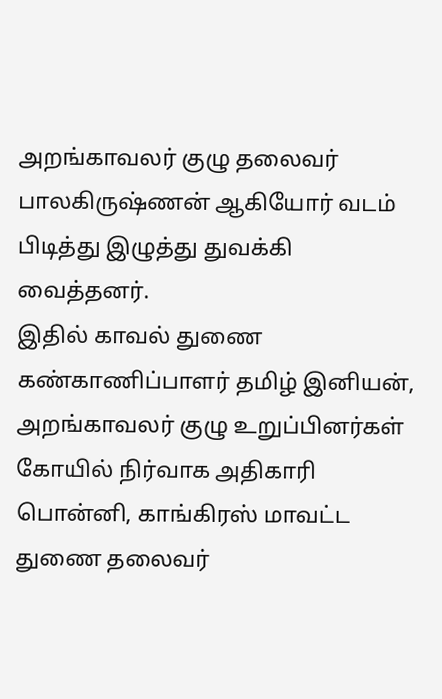அறங்காவலர் குழு தலைவர் பாலகிருஷ்ணன் ஆகியோர் வடம் பிடித்து இழுத்து துவக்கி வைத்தனர்.
இதில் காவல் துணை கண்காணிப்பாளர் தமிழ் இனியன், அறங்காவலர் குழு உறுப்பினர்கள் கோயில் நிர்வாக அதிகாரி பொன்னி, காங்கிரஸ் மாவட்ட துணை தலைவர்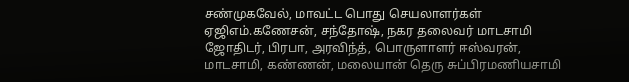சண்முகவேல், மாவட்ட பொது செயலாளர்கள் ஏஜிஎம்.கணேசன், சந்தோஷ், நகர தலைவர் மாடசாமி ஜோதிடர், பிரபா, அரவிந்த், பொருளாளர் ஈஸ்வரன், மாடசாமி, கண்ணன், மலையான் தெரு சுப்பிரமணியசாமி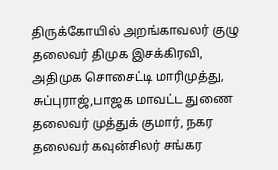திருக்கோயில் அறங்காவலர் குழு தலைவர் திமுக இசக்கிரவி, அதிமுக சொசைட்டி மாரிமுத்து, சுப்புராஜ்,பாஜக மாவட்ட துணை தலைவர் முத்துக் குமார், நகர தலைவர் கவுன்சிலர் சங்கர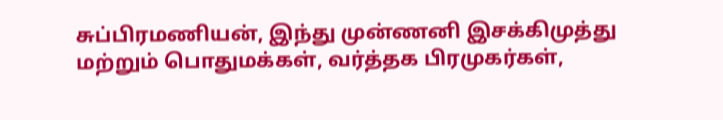சுப்பிரமணியன், இந்து முன்ணனி இசக்கிமுத்து மற்றும் பொதுமக்கள், வர்த்தக பிரமுகர்கள்,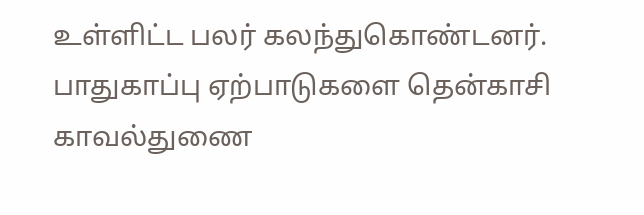உள்ளிட்ட பலர் கலந்துகொண்டனர்.
பாதுகாப்பு ஏற்பாடுகளை தென்காசி காவல்துணை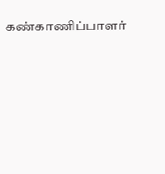கண்காணிப்பாளர்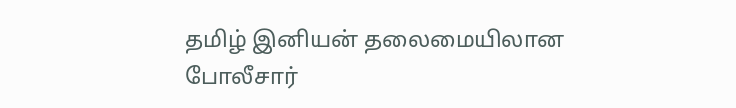தமிழ் இனியன் தலைமையிலான போலீசார்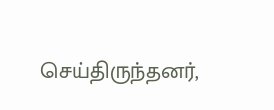செய்திருந்தனர்,